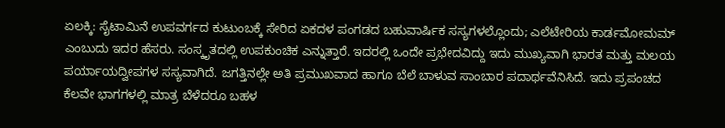ಏಲಕ್ಕಿ: ಸೈಟಾಮಿನೆ ಉಪವರ್ಗದ ಕುಟುಂಬಕ್ಕೆ ಸೇರಿದ ಏಕದಳ ಪಂಗಡದ ಬಹುವಾರ್ಷಿಕ ಸಸ್ಯಗಳಲ್ಲೊಂದು; ಎಲೆಟೇರಿಯ ಕಾರ್ಡಮೋಮಮ್ ಎಂಬುದು ಇದರ ಹೆಸರು. ಸಂಸ್ಕೃತದಲ್ಲಿ ಉಪಕುಂಚಿಕ ಎನ್ನುತ್ತಾರೆ. ಇದರಲ್ಲಿ ಒಂದೇ ಪ್ರಭೇದವಿದ್ದು ಇದು ಮುಖ್ಯವಾಗಿ ಭಾರತ ಮತ್ತು ಮಲಯ ಪರ್ಯಾಯದ್ವೀಪಗಳ ಸಸ್ಯವಾಗಿದೆ. ಜಗತ್ತಿನಲ್ಲೇ ಅತಿ ಪ್ರಮುಖವಾದ ಹಾಗೂ ಬೆಲೆ ಬಾಳುವ ಸಾಂಬಾರ ಪದಾರ್ಥವೆನಿಸಿದೆ. ಇದು ಪ್ರಪಂಚದ ಕೆಲವೇ ಭಾಗಗಳಲ್ಲಿ ಮಾತ್ರ ಬೆಳೆದರೂ ಬಹಳ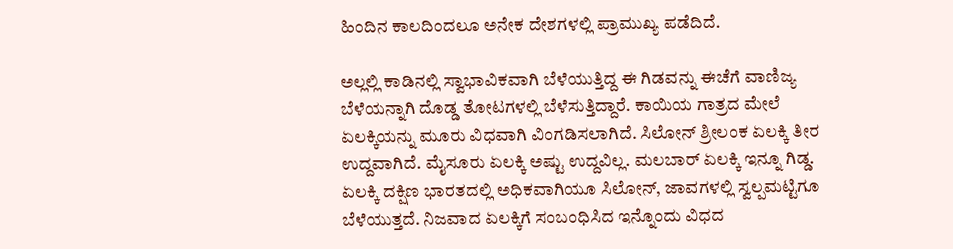ಹಿಂದಿನ ಕಾಲದಿಂದಲೂ ಅನೇಕ ದೇಶಗಳಲ್ಲಿ ಪ್ರಾಮುಖ್ಯ ಪಡೆದಿದೆ.

ಅಲ್ಲಲ್ಲಿ ಕಾಡಿನಲ್ಲಿ ಸ್ವಾಭಾವಿಕವಾಗಿ ಬೆಳೆಯುತ್ತಿದ್ದ ಈ ಗಿಡವನ್ನು ಈಚೆಗೆ ವಾಣಿಜ್ಯ ಬೆಳೆಯನ್ನಾಗಿ ದೊಡ್ಡ ತೋಟಗಳಲ್ಲಿ ಬೆಳೆಸುತ್ತಿದ್ದಾರೆ. ಕಾಯಿಯ ಗಾತ್ರದ ಮೇಲೆ ಏಲಕ್ಕಿಯನ್ನು ಮೂರು ವಿಧವಾಗಿ ವಿಂಗಡಿಸಲಾಗಿದೆ. ಸಿಲೋನ್ ಶ್ರೀಲಂಕ ಏಲಕ್ಕಿ ತೀರ ಉದ್ದವಾಗಿದೆ. ಮೈಸೂರು ಏಲಕ್ಕಿ ಅಷ್ಟು ಉದ್ದವಿಲ್ಲ. ಮಲಬಾರ್ ಏಲಕ್ಕಿ ಇನ್ನೂ ಗಿಡ್ಡ. ಏಲಕ್ಕಿ ದಕ್ಷಿಣ ಭಾರತದಲ್ಲಿ ಅಧಿಕವಾಗಿಯೂ ಸಿಲೋನ್, ಜಾವಗಳಲ್ಲಿ ಸ್ವಲ್ಪಮಟ್ಟಿಗೂ ಬೆಳೆಯುತ್ತದೆ. ನಿಜವಾದ ಏಲಕ್ಕಿಗೆ ಸಂಬಂಧಿಸಿದ ಇನ್ನೊಂದು ವಿಧದ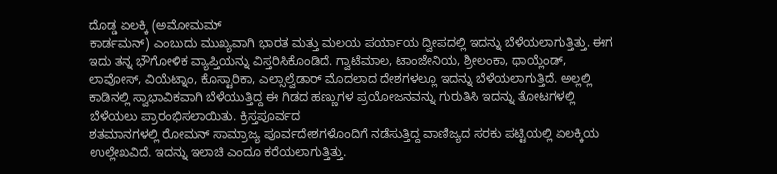ದೊಡ್ಡ ಏಲಕ್ಕಿ (ಅಮೋಮಮ್
ಕಾರ್ಡಮನ್) ಎಂಬುದು ಮುಖ್ಯವಾಗಿ ಭಾರತ ಮತ್ತು ಮಲಯ ಪರ್ಯಾಯ ದ್ವೀಪದಲ್ಲಿ ಇದನ್ನು ಬೆಳೆಯಲಾಗುತ್ತಿತ್ತು. ಈಗ ಇದು ತನ್ನ ಭೌಗೋಳಿಕ ವ್ಯಾಪ್ತಿಯನ್ನು ವಿಸ್ತರಿಸಿಕೊಂಡಿದೆ. ಗ್ವಾಟೆಮಾಲ, ಟಾಂಜೇನಿಯ, ಶ್ರೀಲಂಕಾ, ಥಾಯ್ಲೆಂಡ್, ಲಾವೋಸ್, ವಿಯೆಟ್ನಾಂ, ಕೊಸ್ಟಾರಿಕಾ, ಎಲ್ಸಾಲ್ವೆಡಾರ್ ಮೊದಲಾದ ದೇಶಗಳಲ್ಲೂ ಇದನ್ನು ಬೆಳೆಯಲಾಗುತ್ತಿದೆ. ಅಲ್ಲಲ್ಲಿ ಕಾಡಿನಲ್ಲಿ ಸ್ವಾಭಾವಿಕವಾಗಿ ಬೆಳೆಯುತ್ತಿದ್ದ ಈ ಗಿಡದ ಹಣ್ಣುಗಳ ಪ್ರಯೋಜನವನ್ನು ಗುರುತಿಸಿ ಇದನ್ನು ತೋಟಗಳಲ್ಲಿ ಬೆಳೆಯಲು ಪ್ರಾರಂಭಿಸಲಾಯಿತು. ಕ್ರಿಸ್ತಪೂರ್ವದ
ಶತಮಾನಗಳಲ್ಲಿ ರೋಮನ್ ಸಾಮ್ರಾಜ್ಯ ಪೂರ್ವದೇಶಗಳೊಂದಿಗೆ ನಡೆಸುತ್ತಿದ್ದ ವಾಣಿಜ್ಯದ ಸರಕು ಪಟ್ಟಿಯಲ್ಲಿ ಏಲಕ್ಕಿಯ ಉಲ್ಲೇಖವಿದೆ. ಇದನ್ನು ಇಲಾಚಿ ಎಂದೂ ಕರೆಯಲಾಗುತ್ತಿತ್ತು.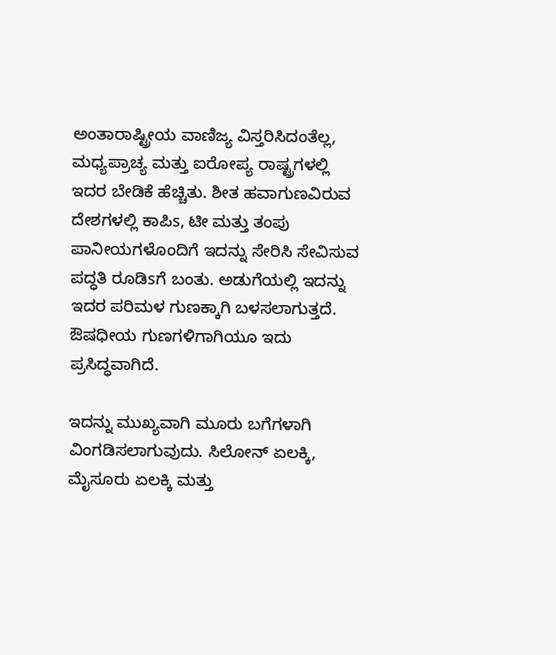ಅಂತಾರಾಷ್ಟ್ರೀಯ ವಾಣಿಜ್ಯ ವಿಸ್ತರಿಸಿದಂತೆಲ್ಲ, ಮಧ್ಯಪ್ರಾಚ್ಯ ಮತ್ತು ಐರೋಪ್ಯ ರಾಷ್ಟ್ರಗಳಲ್ಲಿ ಇದರ ಬೇಡಿಕೆ ಹೆಚ್ಚಿತು. ಶೀತ ಹವಾಗುಣವಿರುವ ದೇಶಗಳಲ್ಲಿ ಕಾಪಿs, ಟೀ ಮತ್ತು ತಂಪು ಪಾನೀಯಗಳೊಂದಿಗೆ ಇದನ್ನು ಸೇರಿಸಿ ಸೇವಿಸುವ ಪದ್ಧತಿ ರೂಡಿsಗೆ ಬಂತು. ಅಡುಗೆಯಲ್ಲಿ ಇದನ್ನು ಇದರ ಪರಿಮಳ ಗುಣಕ್ಕಾಗಿ ಬಳಸಲಾಗುತ್ತದೆ. ಔಷಧೀಯ ಗುಣಗಳಿಗಾಗಿಯೂ ಇದು ಪ್ರಸಿದ್ಧವಾಗಿದೆ.

ಇದನ್ನು ಮುಖ್ಯವಾಗಿ ಮೂರು ಬಗೆಗಳಾಗಿ ವಿಂಗಡಿಸಲಾಗುವುದು. ಸಿಲೋನ್ ಏಲಕ್ಕಿ, ಮೈಸೂರು ಏಲಕ್ಕಿ ಮತ್ತು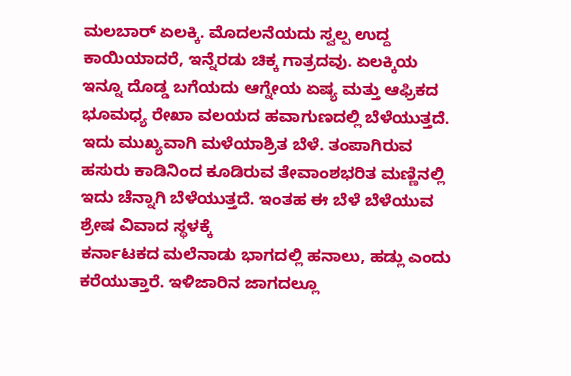ಮಲಬಾರ್ ಏಲಕ್ಕಿ. ಮೊದಲನೆಯದು ಸ್ವಲ್ಪ ಉದ್ದ ಕಾಯಿಯಾದರೆ, ಇನ್ನೆರಡು ಚಿಕ್ಕ ಗಾತ್ರದವು. ಏಲಕ್ಕಿಯ ಇನ್ನೂ ದೊಡ್ಡ ಬಗೆಯದು ಆಗ್ನೇಯ ಏಷ್ಯ ಮತ್ತು ಆಫ್ರಿಕದ ಭೂಮಧ್ಯ ರೇಖಾ ವಲಯದ ಹವಾಗುಣದಲ್ಲಿ ಬೆಳೆಯುತ್ತದೆ. ಇದು ಮುಖ್ಯವಾಗಿ ಮಳೆಯಾಶ್ರಿತ ಬೆಳೆ. ತಂಪಾಗಿರುವ ಹಸುರು ಕಾಡಿನಿಂದ ಕೂಡಿರುವ ತೇವಾಂಶಭರಿತ ಮಣ್ಣಿನಲ್ಲಿ ಇದು ಚೆನ್ನಾಗಿ ಬೆಳೆಯುತ್ತದೆ. ಇಂತಹ ಈ ಬೆಳೆ ಬೆಳೆಯುವ ಶ್ರೇಷ ವಿವಾದ ಸ್ಥಳಕ್ಕೆ
ಕರ್ನಾಟಕದ ಮಲೆನಾಡು ಭಾಗದಲ್ಲಿ ಹನಾಲು, ಹಡ್ಲು ಎಂದು ಕರೆಯುತ್ತಾರೆ. ಇಳಿಜಾರಿನ ಜಾಗದಲ್ಲೂ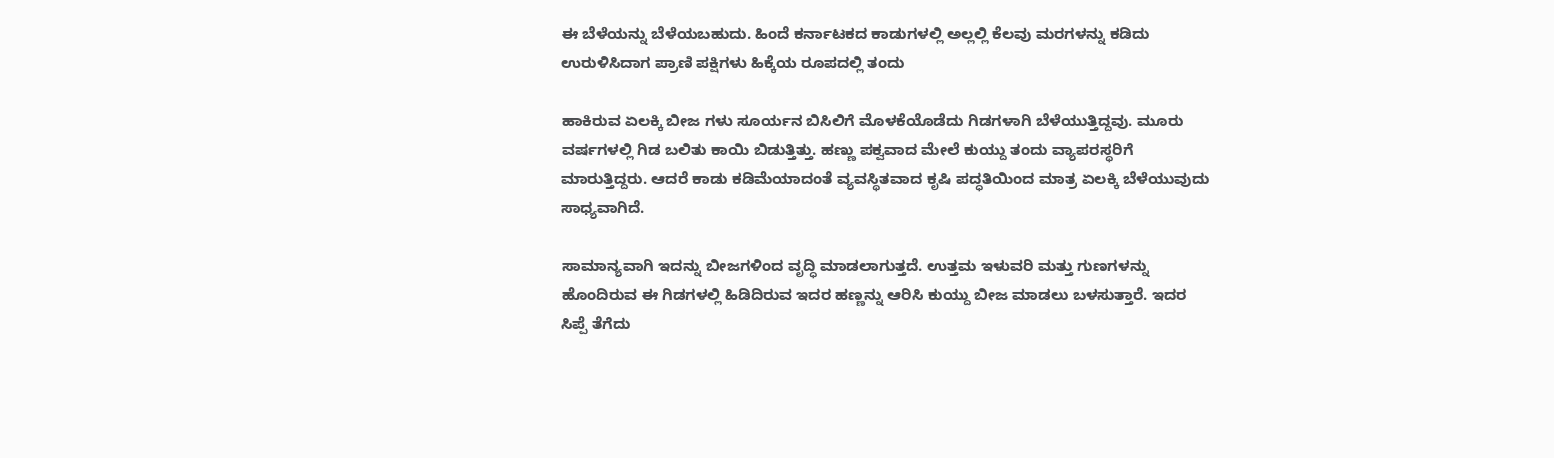ಈ ಬೆಳೆಯನ್ನು ಬೆಳೆಯಬಹುದು. ಹಿಂದೆ ಕರ್ನಾಟಕದ ಕಾಡುಗಳಲ್ಲಿ ಅಲ್ಲಲ್ಲಿ ಕೆಲವು ಮರಗಳನ್ನು ಕಡಿದು ಉರುಳಿಸಿದಾಗ ಪ್ರಾಣಿ ಪಕ್ಷಿಗಳು ಹಿಕ್ಕೆಯ ರೂಪದಲ್ಲಿ ತಂದು

ಹಾಕಿರುವ ಏಲಕ್ಕಿ ಬೀಜ ಗಳು ಸೂರ್ಯನ ಬಿಸಿಲಿಗೆ ಮೊಳಕೆಯೊಡೆದು ಗಿಡಗಳಾಗಿ ಬೆಳೆಯುತ್ತಿದ್ದವು. ಮೂರು ವರ್ಷಗಳಲ್ಲಿ ಗಿಡ ಬಲಿತು ಕಾಯಿ ಬಿಡುತ್ತಿತ್ತು. ಹಣ್ಣು ಪಕ್ವವಾದ ಮೇಲೆ ಕುಯ್ದು ತಂದು ವ್ಯಾಪರಸ್ಥರಿಗೆ ಮಾರುತ್ತಿದ್ದರು. ಆದರೆ ಕಾಡು ಕಡಿಮೆಯಾದಂತೆ ವ್ಯವಸ್ಥಿತವಾದ ಕೃಷಿ ಪದ್ಧತಿಯಿಂದ ಮಾತ್ರ ಏಲಕ್ಕಿ ಬೆಳೆಯುವುದು ಸಾಧ್ಯವಾಗಿದೆ.

ಸಾಮಾನ್ಯವಾಗಿ ಇದನ್ನು ಬೀಜಗಳಿಂದ ವೃದ್ಧಿ ಮಾಡಲಾಗುತ್ತದೆ. ಉತ್ತಮ ಇಳುವರಿ ಮತ್ತು ಗುಣಗಳನ್ನು ಹೊಂದಿರುವ ಈ ಗಿಡಗಳಲ್ಲಿ ಹಿಡಿದಿರುವ ಇದರ ಹಣ್ಣನ್ನು ಆರಿಸಿ ಕುಯ್ದು ಬೀಜ ಮಾಡಲು ಬಳಸುತ್ತಾರೆ. ಇದರ ಸಿಪ್ಪೆ ತೆಗೆದು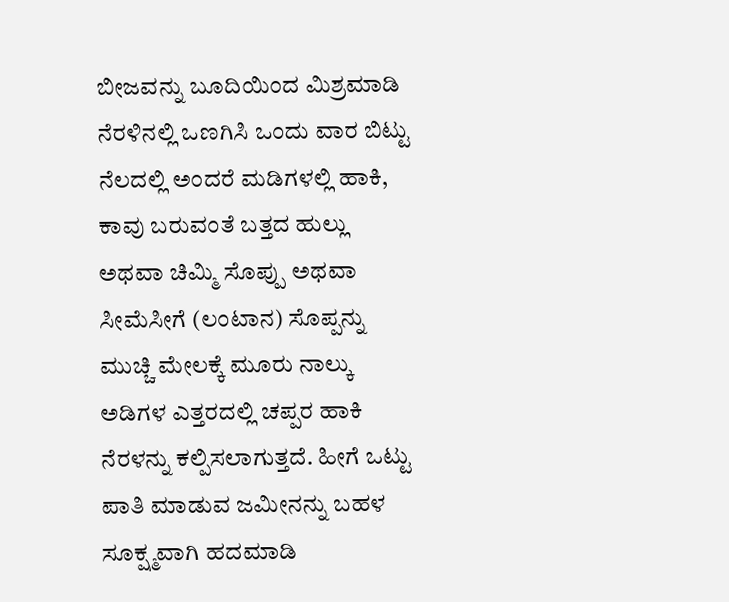ಬೀಜವನ್ನು ಬೂದಿಯಿಂದ ಮಿಶ್ರಮಾಡಿ ನೆರಳಿನಲ್ಲಿ ಒಣಗಿಸಿ ಒಂದು ವಾರ ಬಿಟ್ಟು ನೆಲದಲ್ಲಿ ಅಂದರೆ ಮಡಿಗಳಲ್ಲಿ ಹಾಕಿ, ಕಾವು ಬರುವಂತೆ ಬತ್ತದ ಹುಲ್ಲು ಅಥವಾ ಚಿಮ್ಮಿ ಸೊಪ್ಪು ಅಥವಾ ಸೀಮೆಸೀಗೆ (ಲಂಟಾನ) ಸೊಪ್ಪನ್ನು ಮುಚ್ಚಿ ಮೇಲಕ್ಕೆ ಮೂರು ನಾಲ್ಕು ಅಡಿಗಳ ಎತ್ತರದಲ್ಲಿ ಚಪ್ಪರ ಹಾಕಿ ನೆರಳನ್ನು ಕಲ್ಪಿಸಲಾಗುತ್ತದೆ. ಹೀಗೆ ಒಟ್ಟು ಪಾತಿ ಮಾಡುವ ಜಮೀನನ್ನು ಬಹಳ ಸೂಕ್ಷ್ಮವಾಗಿ ಹದಮಾಡಿ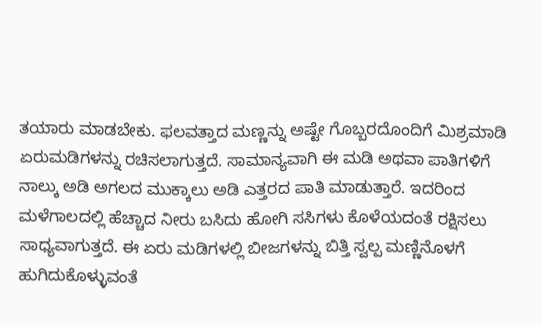ತಯಾರು ಮಾಡಬೇಕು. ಫಲವತ್ತಾದ ಮಣ್ಣನ್ನು ಅಷ್ಟೇ ಗೊಬ್ಬರದೊಂದಿಗೆ ಮಿಶ್ರಮಾಡಿ ಏರುಮಡಿಗಳನ್ನು ರಚಿಸಲಾಗುತ್ತದೆ. ಸಾಮಾನ್ಯವಾಗಿ ಈ ಮಡಿ ಅಥವಾ ಪಾತಿಗಳಿಗೆ ನಾಲ್ಕು ಅಡಿ ಅಗಲದ ಮುಕ್ಕಾಲು ಅಡಿ ಎತ್ತರದ ಪಾತಿ ಮಾಡುತ್ತಾರೆ. ಇದರಿಂದ ಮಳೆಗಾಲದಲ್ಲಿ ಹೆಚ್ಚಾದ ನೀರು ಬಸಿದು ಹೋಗಿ ಸಸಿಗಳು ಕೊಳೆಯದಂತೆ ರಕ್ಷಿಸಲು ಸಾಧ್ಯವಾಗುತ್ತದೆ. ಈ ಏರು ಮಡಿಗಳಲ್ಲಿ ಬೀಜಗಳನ್ನು ಬಿತ್ತಿ ಸ್ವಲ್ಪ ಮಣ್ಣಿನೊಳಗೆ ಹುಗಿದುಕೊಳ್ಳುವಂತೆ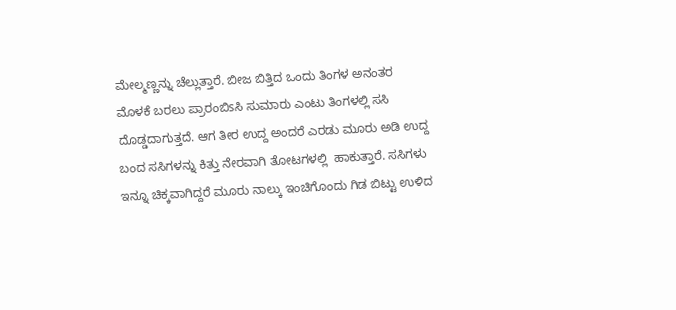ಮೇಲ್ಮಣ್ಣನ್ನು ಚೆಲ್ಲುತ್ತಾರೆ. ಬೀಜ ಬಿತ್ತಿದ ಒಂದು ತಿಂಗಳ ಅನಂತರ ಮೊಳಕೆ ಬರಲು ಪ್ರಾರಂಬಿsಸಿ ಸುಮಾರು ಎಂಟು ತಿಂಗಳಲ್ಲಿ ಸಸಿ ದೊಡ್ಡದಾಗುತ್ತದೆ. ಆಗ ತೀರ ಉದ್ದ ಅಂದರೆ ಎರಡು ಮೂರು ಅಡಿ ಉದ್ದ ಬಂದ ಸಸಿಗಳನ್ನು ಕಿತ್ತು ನೇರವಾಗಿ ತೋಟಗಳಲ್ಲಿ  ಹಾಕುತ್ತಾರೆ. ಸಸಿಗಳು ಇನ್ನೂ ಚಿಕ್ಕವಾಗಿದ್ದರೆ ಮೂರು ನಾಲ್ಕು ಇಂಚಿಗೊಂದು ಗಿಡ ಬಿಟ್ಟು ಉಳಿದ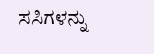ಸಸಿಗಳನ್ನು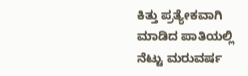ಕಿತ್ತು ಪ್ರತ್ಯೇಕವಾಗಿ ಮಾಡಿದ ಪಾತಿಯಲ್ಲಿ ನೆಟ್ಟು ಮರುವರ್ಷ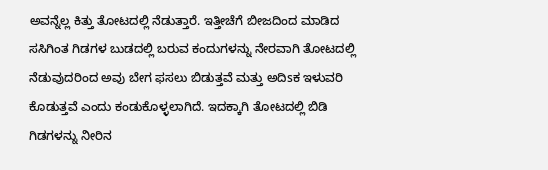ಅವನ್ನೆಲ್ಲ ಕಿತ್ತು ತೋಟದಲ್ಲಿ ನೆಡುತ್ತಾರೆ. ಇತ್ತೀಚೆಗೆ ಬೀಜದಿಂದ ಮಾಡಿದ ಸಸಿಗಿಂತ ಗಿಡಗಳ ಬುಡದಲ್ಲಿ ಬರುವ ಕಂದುಗಳನ್ನು ನೇರವಾಗಿ ತೋಟದಲ್ಲಿ ನೆಡುವುದರಿಂದ ಅವು ಬೇಗ ಫಸಲು ಬಿಡುತ್ತವೆ ಮತ್ತು ಅದಿsಕ ಇಳುವರಿ ಕೊಡುತ್ತವೆ ಎಂದು ಕಂಡುಕೊಳ್ಳಲಾಗಿದೆ. ಇದಕ್ಕಾಗಿ ತೋಟದಲ್ಲಿ ಬಿಡಿ ಗಿಡಗಳನ್ನು ನೀರಿನ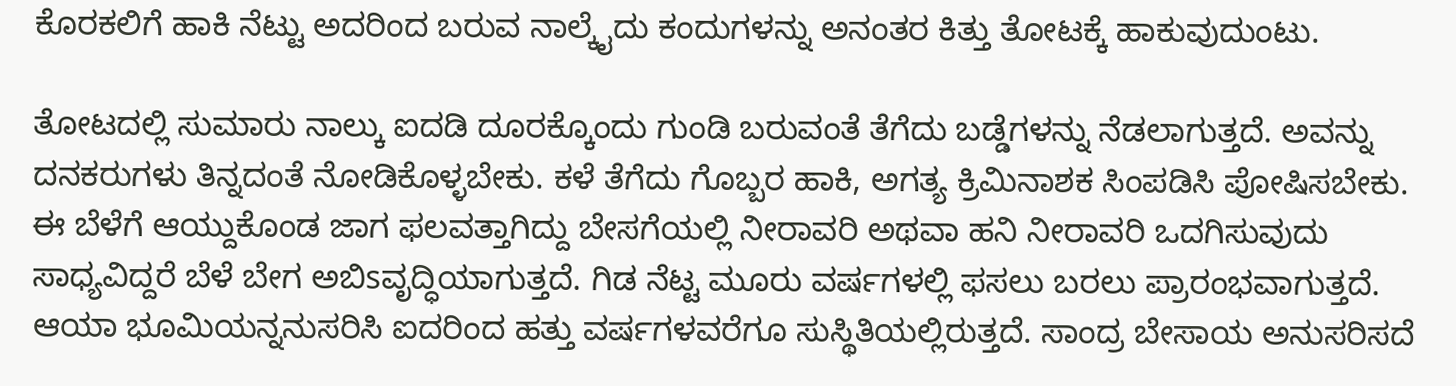ಕೊರಕಲಿಗೆ ಹಾಕಿ ನೆಟ್ಟು ಅದರಿಂದ ಬರುವ ನಾಲ್ಕೈದು ಕಂದುಗಳನ್ನು ಅನಂತರ ಕಿತ್ತು ತೋಟಕ್ಕೆ ಹಾಕುವುದುಂಟು.

ತೋಟದಲ್ಲಿ ಸುಮಾರು ನಾಲ್ಕು ಐದಡಿ ದೂರಕ್ಕೊಂದು ಗುಂಡಿ ಬರುವಂತೆ ತೆಗೆದು ಬಡ್ಡೆಗಳನ್ನು ನೆಡಲಾಗುತ್ತದೆ. ಅವನ್ನು ದನಕರುಗಳು ತಿನ್ನದಂತೆ ನೋಡಿಕೊಳ್ಳಬೇಕು. ಕಳೆ ತೆಗೆದು ಗೊಬ್ಬರ ಹಾಕಿ, ಅಗತ್ಯ ಕ್ರಿಮಿನಾಶಕ ಸಿಂಪಡಿಸಿ ಪೋಷಿಸಬೇಕು. ಈ ಬೆಳೆಗೆ ಆಯ್ದುಕೊಂಡ ಜಾಗ ಫಲವತ್ತಾಗಿದ್ದು ಬೇಸಗೆಯಲ್ಲಿ ನೀರಾವರಿ ಅಥವಾ ಹನಿ ನೀರಾವರಿ ಒದಗಿಸುವುದು ಸಾಧ್ಯವಿದ್ದರೆ ಬೆಳೆ ಬೇಗ ಅಬಿsವೃದ್ಧಿಯಾಗುತ್ತದೆ. ಗಿಡ ನೆಟ್ಟ ಮೂರು ವರ್ಷಗಳಲ್ಲಿ ಫಸಲು ಬರಲು ಪ್ರಾರಂಭವಾಗುತ್ತದೆ. ಆಯಾ ಭೂಮಿಯನ್ನನುಸರಿಸಿ ಐದರಿಂದ ಹತ್ತು ವರ್ಷಗಳವರೆಗೂ ಸುಸ್ಥಿತಿಯಲ್ಲಿರುತ್ತದೆ. ಸಾಂದ್ರ ಬೇಸಾಯ ಅನುಸರಿಸದೆ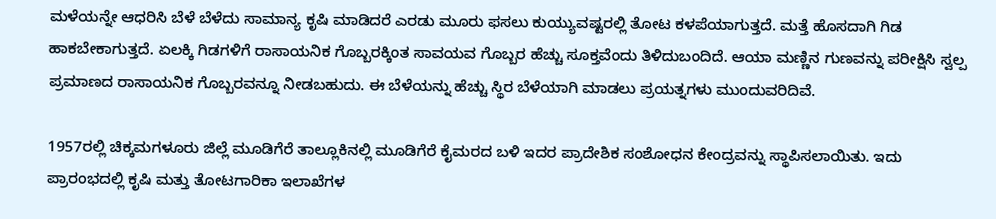ಮಳೆಯನ್ನೇ ಆಧರಿಸಿ ಬೆಳೆ ಬೆಳೆದು ಸಾಮಾನ್ಯ ಕೃಷಿ ಮಾಡಿದರೆ ಎರಡು ಮೂರು ಫಸಲು ಕುಯ್ಯುವಷ್ಟರಲ್ಲಿ ತೋಟ ಕಳಪೆಯಾಗುತ್ತದೆ. ಮತ್ತೆ ಹೊಸದಾಗಿ ಗಿಡ ಹಾಕಬೇಕಾಗುತ್ತದೆ. ಏಲಕ್ಕಿ ಗಿಡಗಳಿಗೆ ರಾಸಾಯನಿಕ ಗೊಬ್ಬರಕ್ಕಿಂತ ಸಾವಯವ ಗೊಬ್ಬರ ಹೆಚ್ಚು ಸೂಕ್ತವೆಂದು ತಿಳಿದುಬಂದಿದೆ. ಆಯಾ ಮಣ್ಣಿನ ಗುಣವನ್ನು ಪರೀಕ್ಷಿಸಿ ಸ್ವಲ್ಪ ಪ್ರಮಾಣದ ರಾಸಾಯನಿಕ ಗೊಬ್ಬರವನ್ನೂ ನೀಡಬಹುದು. ಈ ಬೆಳೆಯನ್ನು ಹೆಚ್ಚು ಸ್ಥಿರ ಬೆಳೆಯಾಗಿ ಮಾಡಲು ಪ್ರಯತ್ನಗಳು ಮುಂದುವರಿದಿವೆ.

1957ರಲ್ಲಿ ಚಿಕ್ಕಮಗಳೂರು ಜಿಲ್ಲೆ ಮೂಡಿಗೆರೆ ತಾಲ್ಲೂಕಿನಲ್ಲಿ ಮೂಡಿಗೆರೆ ಕೈಮರದ ಬಳಿ ಇದರ ಪ್ರಾದೇಶಿಕ ಸಂಶೋಧನ ಕೇಂದ್ರವನ್ನು ಸ್ಥಾಪಿಸಲಾಯಿತು. ಇದು ಪ್ರಾರಂಭದಲ್ಲಿ ಕೃಷಿ ಮತ್ತು ತೋಟಗಾರಿಕಾ ಇಲಾಖೆಗಳ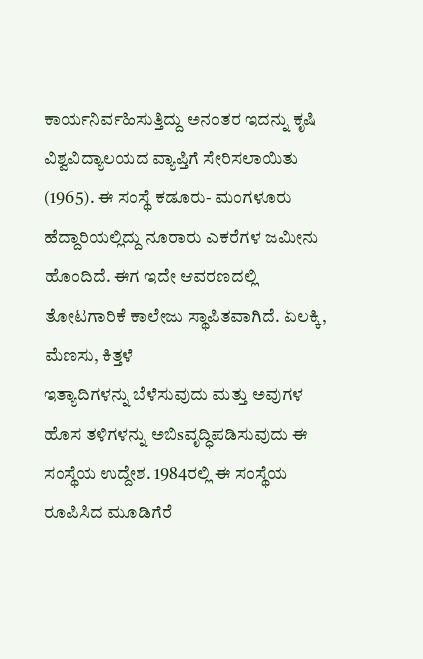ಕಾರ್ಯನಿರ್ವಹಿಸುತ್ತಿದ್ದು ಅನಂತರ ಇದನ್ನು ಕೃಷಿ ವಿಶ್ವವಿದ್ಯಾಲಯದ ವ್ಯಾಪ್ತಿಗೆ ಸೇರಿಸಲಾಯಿತು (1965). ಈ ಸಂಸ್ಥೆ ಕಡೂರು- ಮಂಗಳೂರು ಹೆದ್ದಾರಿಯಲ್ಲಿದ್ದು ನೂರಾರು ಎಕರೆಗಳ ಜಮೀನು ಹೊಂದಿದೆ. ಈಗ ಇದೇ ಆವರಣದಲ್ಲಿ ತೋಟಗಾರಿಕೆ ಕಾಲೇಜು ಸ್ಥಾಪಿತವಾಗಿದೆ. ಏಲಕ್ಕಿ, ಮೆಣಸು, ಕಿತ್ತಳೆ
ಇತ್ಯಾದಿಗಳನ್ನು ಬೆಳೆಸುವುದು ಮತ್ತು ಅವುಗಳ ಹೊಸ ತಳಿಗಳನ್ನು ಅಬಿsವೃದ್ಧಿಪಡಿಸುವುದು ಈ ಸಂಸ್ಥೆಯ ಉದ್ದೇಶ. 1984ರಲ್ಲಿ ಈ ಸಂಸ್ಥೆಯ ರೂಪಿಸಿದ ಮೂಡಿಗೆರೆ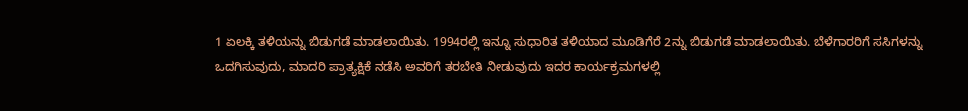1 ಏಲಕ್ಕಿ ತಳಿಯನ್ನು ಬಿಡುಗಡೆ ಮಾಡಲಾಯಿತು. 1994ರಲ್ಲಿ ಇನ್ನೂ ಸುಧಾರಿತ ತಳಿಯಾದ ಮೂಡಿಗೆರೆ 2ನ್ನು ಬಿಡುಗಡೆ ಮಾಡಲಾಯಿತು. ಬೆಳೆಗಾರರಿಗೆ ಸಸಿಗಳನ್ನು ಒದಗಿಸುವುದು, ಮಾದರಿ ಪ್ರಾತ್ಯಕ್ಷಿಕೆ ನಡೆಸಿ ಅವರಿಗೆ ತರಬೇತಿ ನೀಡುವುದು ಇದರ ಕಾರ್ಯಕ್ರಮಗಳಲ್ಲಿ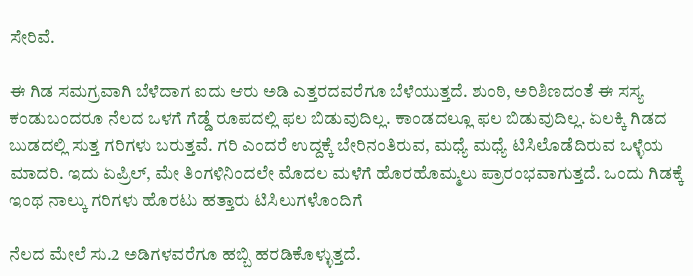ಸೇರಿವೆ.

ಈ ಗಿಡ ಸಮಗ್ರವಾಗಿ ಬೆಳೆದಾಗ ಐದು ಆರು ಅಡಿ ಎತ್ತರದವರೆಗೂ ಬೆಳೆಯುತ್ತದೆ. ಶುಂಠಿ, ಅರಿಶಿಣದಂತೆ ಈ ಸಸ್ಯ ಕಂಡುಬಂದರೂ ನೆಲದ ಒಳಗೆ ಗೆಡ್ಡೆ ರೂಪದಲ್ಲಿ ಫಲ ಬಿಡುವುದಿಲ್ಲ. ಕಾಂಡದಲ್ಲೂ ಫಲ ಬಿಡುವುದಿಲ್ಲ. ಏಲಕ್ಕಿ ಗಿಡದ ಬುಡದಲ್ಲಿ ಸುತ್ತ ಗರಿಗಳು ಬರುತ್ತವೆ. ಗರಿ ಎಂದರೆ ಉದ್ದಕ್ಕೆ ಬೇರಿನಂತಿರುವ, ಮಧ್ಯೆ ಮಧ್ಯೆ ಟಿಸಿಲೊಡೆದಿರುವ ಒಳ್ಳೆಯ ಮಾದರಿ. ಇದು ಏಪ್ರಿಲ್, ಮೇ ತಿಂಗಳಿನಿಂದಲೇ ಮೊದಲ ಮಳೆಗೆ ಹೊರಹೊಮ್ಮಲು ಪ್ರಾರಂಭವಾಗುತ್ತದೆ. ಒಂದು ಗಿಡಕ್ಕೆ ಇಂಥ ನಾಲ್ಕು ಗರಿಗಳು ಹೊರಟು ಹತ್ತಾರು ಟಿಸಿಲುಗಳೊಂದಿಗೆ

ನೆಲದ ಮೇಲೆ ಸು.2 ಅಡಿಗಳವರೆಗೂ ಹಬ್ಬಿ ಹರಡಿಕೊಳ್ಳುತ್ತದೆ.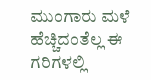ಮುಂಗಾರು ಮಳೆ ಹೆಚ್ಚಿದಂತೆಲ್ಲ ಈ ಗರಿಗಳಲ್ಲಿ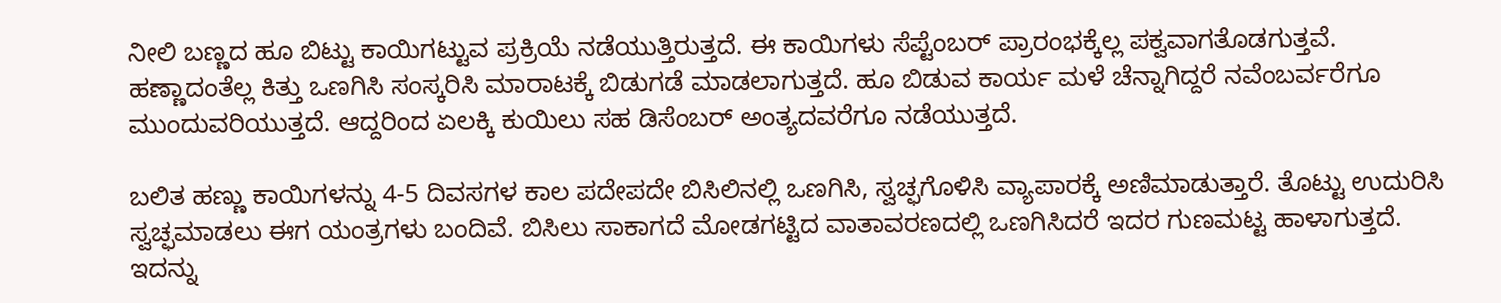ನೀಲಿ ಬಣ್ಣದ ಹೂ ಬಿಟ್ಟು ಕಾಯಿಗಟ್ಟುವ ಪ್ರಕ್ರಿಯೆ ನಡೆಯುತ್ತಿರುತ್ತದೆ. ಈ ಕಾಯಿಗಳು ಸೆಪ್ಟೆಂಬರ್ ಪ್ರಾರಂಭಕ್ಕೆಲ್ಲ ಪಕ್ವವಾಗತೊಡಗುತ್ತವೆ. ಹಣ್ಣಾದಂತೆಲ್ಲ ಕಿತ್ತು ಒಣಗಿಸಿ ಸಂಸ್ಕರಿಸಿ ಮಾರಾಟಕ್ಕೆ ಬಿಡುಗಡೆ ಮಾಡಲಾಗುತ್ತದೆ. ಹೂ ಬಿಡುವ ಕಾರ್ಯ ಮಳೆ ಚೆನ್ನಾಗಿದ್ದರೆ ನವೆಂಬರ್ವರೆಗೂ ಮುಂದುವರಿಯುತ್ತದೆ. ಆದ್ದರಿಂದ ಏಲಕ್ಕಿ ಕುಯಿಲು ಸಹ ಡಿಸೆಂಬರ್ ಅಂತ್ಯದವರೆಗೂ ನಡೆಯುತ್ತದೆ.

ಬಲಿತ ಹಣ್ಣು ಕಾಯಿಗಳನ್ನು 4-5 ದಿವಸಗಳ ಕಾಲ ಪದೇಪದೇ ಬಿಸಿಲಿನಲ್ಲಿ ಒಣಗಿಸಿ, ಸ್ವಚ್ಫಗೊಳಿಸಿ ವ್ಯಾಪಾರಕ್ಕೆ ಅಣಿಮಾಡುತ್ತಾರೆ. ತೊಟ್ಟು ಉದುರಿಸಿ ಸ್ವಚ್ಫಮಾಡಲು ಈಗ ಯಂತ್ರಗಳು ಬಂದಿವೆ. ಬಿಸಿಲು ಸಾಕಾಗದೆ ಮೋಡಗಟ್ಟಿದ ವಾತಾವರಣದಲ್ಲಿ ಒಣಗಿಸಿದರೆ ಇದರ ಗುಣಮಟ್ಟ ಹಾಳಾಗುತ್ತದೆ. ಇದನ್ನು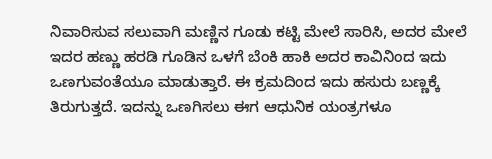ನಿವಾರಿಸುವ ಸಲುವಾಗಿ ಮಣ್ಣಿನ ಗೂಡು ಕಟ್ಟಿ ಮೇಲೆ ಸಾರಿಸಿ, ಅದರ ಮೇಲೆ ಇದರ ಹಣ್ಣು ಹರಡಿ ಗೂಡಿನ ಒಳಗೆ ಬೆಂಕಿ ಹಾಕಿ ಅದರ ಕಾವಿನಿಂದ ಇದು ಒಣಗುವಂತೆಯೂ ಮಾಡುತ್ತಾರೆ. ಈ ಕ್ರಮದಿಂದ ಇದು ಹಸುರು ಬಣ್ಣಕ್ಕೆ
ತಿರುಗುತ್ತದೆ. ಇದನ್ನು ಒಣಗಿಸಲು ಈಗ ಆಧುನಿಕ ಯಂತ್ರಗಳೂ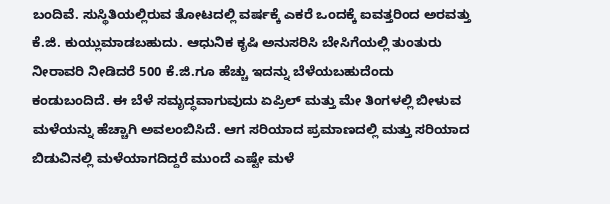ಬಂದಿವೆ. ಸುಸ್ಥಿತಿಯಲ್ಲಿರುವ ತೋಟದಲ್ಲಿ ವರ್ಷಕ್ಕೆ ಎಕರೆ ಒಂದಕ್ಕೆ ಐವತ್ತರಿಂದ ಅರವತ್ತು ಕೆ.ಜಿ. ಕುಯ್ಲುಮಾಡಬಹುದು. ಆಧುನಿಕ ಕೃಷಿ ಅನುಸರಿಸಿ ಬೇಸಿಗೆಯಲ್ಲಿ ತುಂತುರು ನೀರಾವರಿ ನೀಡಿದರೆ 500 ಕೆ.ಜಿ.ಗೂ ಹೆಚ್ಚು ಇದನ್ನು ಬೆಳೆಯಬಹುದೆಂದು ಕಂಡುಬಂದಿದೆ. ಈ ಬೆಳೆ ಸಮೃದ್ಧವಾಗುವುದು ಏಪ್ರಿಲ್ ಮತ್ತು ಮೇ ತಿಂಗಳಲ್ಲಿ ಬೀಳುವ ಮಳೆಯನ್ನು ಹೆಚ್ಚಾಗಿ ಅವಲಂಬಿಸಿದೆ. ಆಗ ಸರಿಯಾದ ಪ್ರಮಾಣದಲ್ಲಿ ಮತ್ತು ಸರಿಯಾದ ಬಿಡುವಿನಲ್ಲಿ ಮಳೆಯಾಗದಿದ್ದರೆ ಮುಂದೆ ಎಷ್ಟೇ ಮಳೆ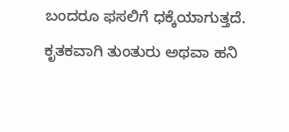ಬಂದರೂ ಫಸಲಿಗೆ ಧಕ್ಕೆಯಾಗುತ್ತದೆ. ಕೃತಕವಾಗಿ ತುಂತುರು ಅಥವಾ ಹನಿ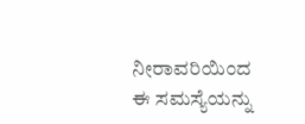ನೀರಾವರಿಯಿಂದ ಈ ಸಮಸ್ಯೆಯನ್ನು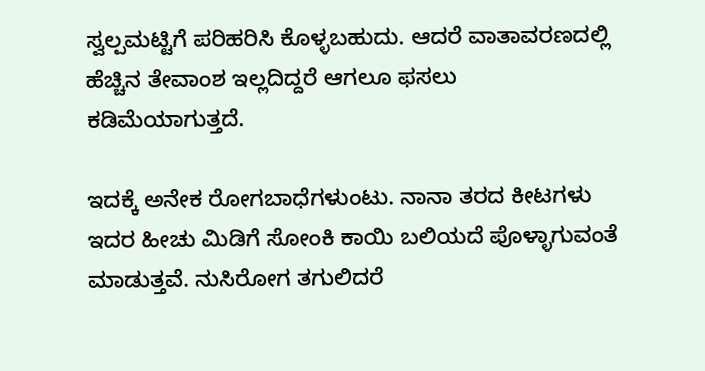ಸ್ವಲ್ಪಮಟ್ಟಿಗೆ ಪರಿಹರಿಸಿ ಕೊಳ್ಳಬಹುದು. ಆದರೆ ವಾತಾವರಣದಲ್ಲಿ ಹೆಚ್ಚಿನ ತೇವಾಂಶ ಇಲ್ಲದಿದ್ದರೆ ಆಗಲೂ ಫಸಲು ಕಡಿಮೆಯಾಗುತ್ತದೆ.

ಇದಕ್ಕೆ ಅನೇಕ ರೋಗಬಾಧೆಗಳುಂಟು. ನಾನಾ ತರದ ಕೀಟಗಳು ಇದರ ಹೀಚು ಮಿಡಿಗೆ ಸೋಂಕಿ ಕಾಯಿ ಬಲಿಯದೆ ಪೊಳ್ಳಾಗುವಂತೆ ಮಾಡುತ್ತವೆ. ನುಸಿರೋಗ ತಗುಲಿದರೆ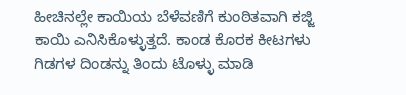ಹೀಚಿನಲ್ಲೇ ಕಾಯಿಯ ಬೆಳೆವಣಿಗೆ ಕುಂಠಿತವಾಗಿ ಕಜ್ಜಿ ಕಾಯಿ ಎನಿಸಿಕೊಳ್ಳುತ್ತದೆ. ಕಾಂಡ ಕೊರಕ ಕೀಟಗಳು ಗಿಡಗಳ ದಿಂಡನ್ನು ತಿಂದು ಟೊಳ್ಳು ಮಾಡಿ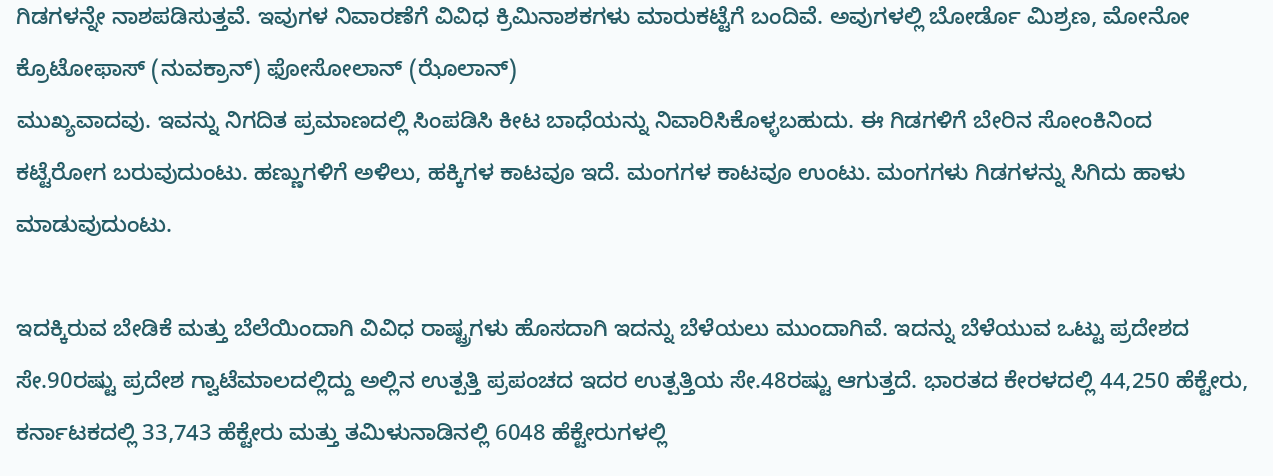ಗಿಡಗಳನ್ನೇ ನಾಶಪಡಿಸುತ್ತವೆ. ಇವುಗಳ ನಿವಾರಣೆಗೆ ವಿವಿಧ ಕ್ರಿಮಿನಾಶಕಗಳು ಮಾರುಕಟ್ಟೆಗೆ ಬಂದಿವೆ. ಅವುಗಳಲ್ಲಿ ಬೋರ್ಡೊ ಮಿಶ್ರಣ, ಮೋನೋ ಕ್ರೊಟೋಫಾಸ್ (ನುವಕ್ರಾನ್) ಫೋಸೋಲಾನ್ (ಝೊಲಾನ್)
ಮುಖ್ಯವಾದವು. ಇವನ್ನು ನಿಗದಿತ ಪ್ರಮಾಣದಲ್ಲಿ ಸಿಂಪಡಿಸಿ ಕೀಟ ಬಾಧೆಯನ್ನು ನಿವಾರಿಸಿಕೊಳ್ಳಬಹುದು. ಈ ಗಿಡಗಳಿಗೆ ಬೇರಿನ ಸೋಂಕಿನಿಂದ ಕಟ್ಟೆರೋಗ ಬರುವುದುಂಟು. ಹಣ್ಣುಗಳಿಗೆ ಅಳಿಲು, ಹಕ್ಕಿಗಳ ಕಾಟವೂ ಇದೆ. ಮಂಗಗಳ ಕಾಟವೂ ಉಂಟು. ಮಂಗಗಳು ಗಿಡಗಳನ್ನು ಸಿಗಿದು ಹಾಳು ಮಾಡುವುದುಂಟು.

ಇದಕ್ಕಿರುವ ಬೇಡಿಕೆ ಮತ್ತು ಬೆಲೆಯಿಂದಾಗಿ ವಿವಿಧ ರಾಷ್ಟ್ರಗಳು ಹೊಸದಾಗಿ ಇದನ್ನು ಬೆಳೆಯಲು ಮುಂದಾಗಿವೆ. ಇದನ್ನು ಬೆಳೆಯುವ ಒಟ್ಟು ಪ್ರದೇಶದ ಸೇ.90ರಷ್ಟು ಪ್ರದೇಶ ಗ್ವಾಟೆಮಾಲದಲ್ಲಿದ್ದು ಅಲ್ಲಿನ ಉತ್ಪತ್ತಿ ಪ್ರಪಂಚದ ಇದರ ಉತ್ಪತ್ತಿಯ ಸೇ.48ರಷ್ಟು ಆಗುತ್ತದೆ. ಭಾರತದ ಕೇರಳದಲ್ಲಿ 44,250 ಹೆಕ್ಟೇರು, ಕರ್ನಾಟಕದಲ್ಲಿ 33,743 ಹೆಕ್ಟೇರು ಮತ್ತು ತಮಿಳುನಾಡಿನಲ್ಲಿ 6048 ಹೆಕ್ಟೇರುಗಳಲ್ಲಿ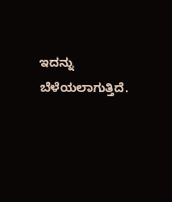ಇದನ್ನು ಬೆಳೆಯಲಾಗುತ್ತಿದೆ.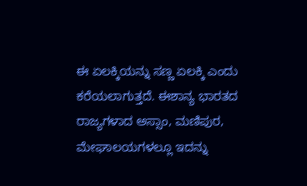ಈ ಏಲಕ್ಕಿಯನ್ನು ಸಣ್ಣ ಏಲಕ್ಕಿ ಎಂದು ಕರೆಯಲಾಗುತ್ತದೆ. ಈಶಾನ್ಯ ಭಾರತದ ರಾಜ್ಯಗಳಾದ ಅಸ್ಸಾಂ, ಮಣಿಪುರ, ಮೇಘಾಲಯಗಳಲ್ಲೂ ಇದನ್ನು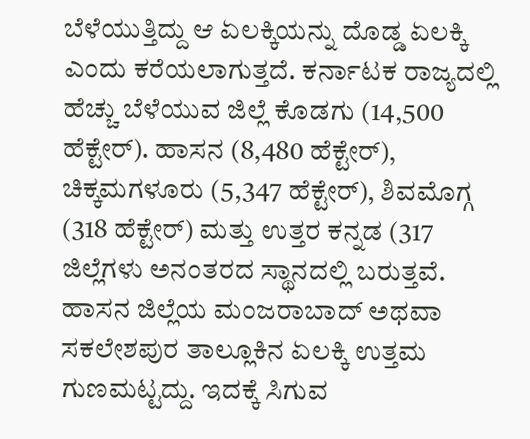ಬೆಳೆಯುತ್ತಿದ್ದು ಆ ಏಲಕ್ಕಿಯನ್ನು ದೊಡ್ಡ ಏಲಕ್ಕಿ ಎಂದು ಕರೆಯಲಾಗುತ್ತದೆ. ಕರ್ನಾಟಕ ರಾಜ್ಯದಲ್ಲಿ ಹೆಚ್ಚು ಬೆಳೆಯುವ ಜಿಲ್ಲೆ ಕೊಡಗು (14,500 ಹೆಕ್ಟೇರ್). ಹಾಸನ (8,480 ಹೆಕ್ಟೇರ್), ಚಿಕ್ಕಮಗಳೂರು (5,347 ಹೆಕ್ಟೇರ್), ಶಿವಮೊಗ್ಗ (318 ಹೆಕ್ಟೇರ್) ಮತ್ತು ಉತ್ತರ ಕನ್ನಡ (317 ಜಿಲ್ಲೆಗಳು ಅನಂತರದ ಸ್ಥಾನದಲ್ಲಿ ಬರುತ್ತವೆ. ಹಾಸನ ಜಿಲ್ಲೆಯ ಮಂಜರಾಬಾದ್ ಅಥವಾ ಸಕಲೇಶಪುರ ತಾಲ್ಲೂಕಿನ ಏಲಕ್ಕಿ ಉತ್ತಮ ಗುಣಮಟ್ಟದ್ದು. ಇದಕ್ಕೆ ಸಿಗುವ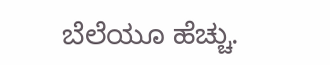ಬೆಲೆಯೂ ಹೆಚ್ಚು.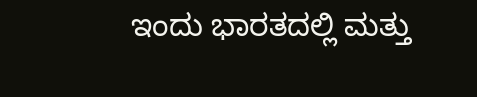ಇಂದು ಭಾರತದಲ್ಲಿ ಮತ್ತು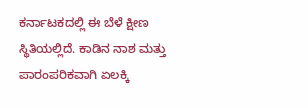ಕರ್ನಾಟಕದಲ್ಲಿ ಈ ಬೆಳೆ ಕ್ಷೀಣ ಸ್ಥಿತಿಯಲ್ಲಿದೆ. ಕಾಡಿನ ನಾಶ ಮತ್ತು ಪಾರಂಪರಿಕವಾಗಿ ಏಲಕ್ಕಿ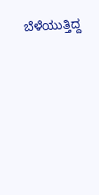ಬೆಳೆಯುತ್ತಿದ್ದ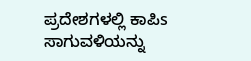ಪ್ರದೇಶಗಳಲ್ಲಿ ಕಾಪಿs ಸಾಗುವಳಿಯನ್ನು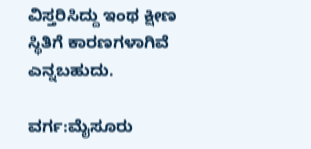ವಿಸ್ತರಿಸಿದ್ದು ಇಂಥ ಕ್ಷೀಣ ಸ್ಥಿತಿಗೆ ಕಾರಣಗಳಾಗಿವೆ ಎನ್ನಬಹುದು.

ವರ್ಗ:ಮೈಸೂರು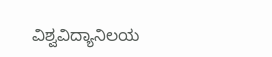ವಿಶ್ವವಿದ್ಯಾನಿಲಯ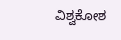ವಿಶ್ವಕೋಶ